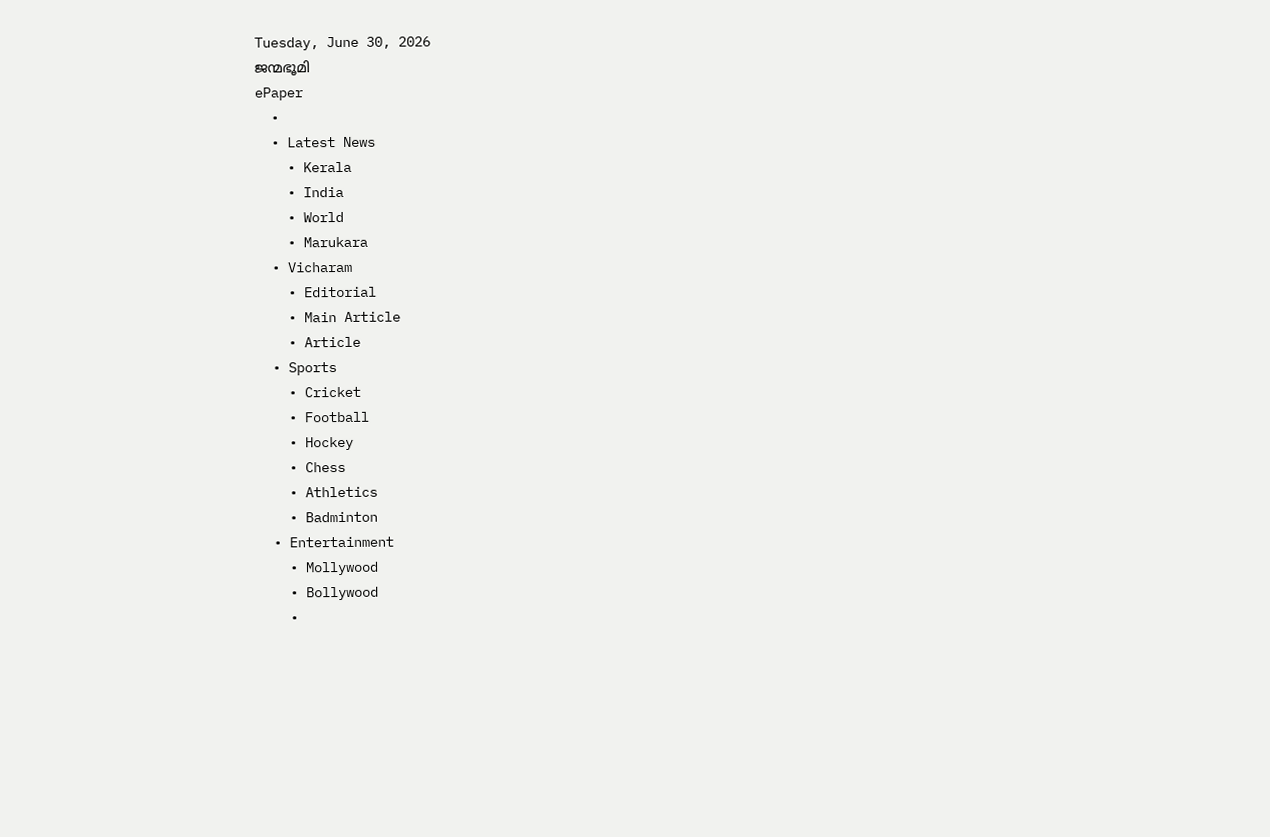Tuesday, June 30, 2026
ജന്മഭൂമി
ePaper
  •
  • Latest News
    • Kerala
    • India
    • World
    • Marukara
  • Vicharam
    • Editorial
    • Main Article
    • Article
  • Sports
    • Cricket
    • Football
    • Hockey
    • Chess
    • Athletics
    • Badminton
  • Entertainment
    • Mollywood
    • Bollywood
    •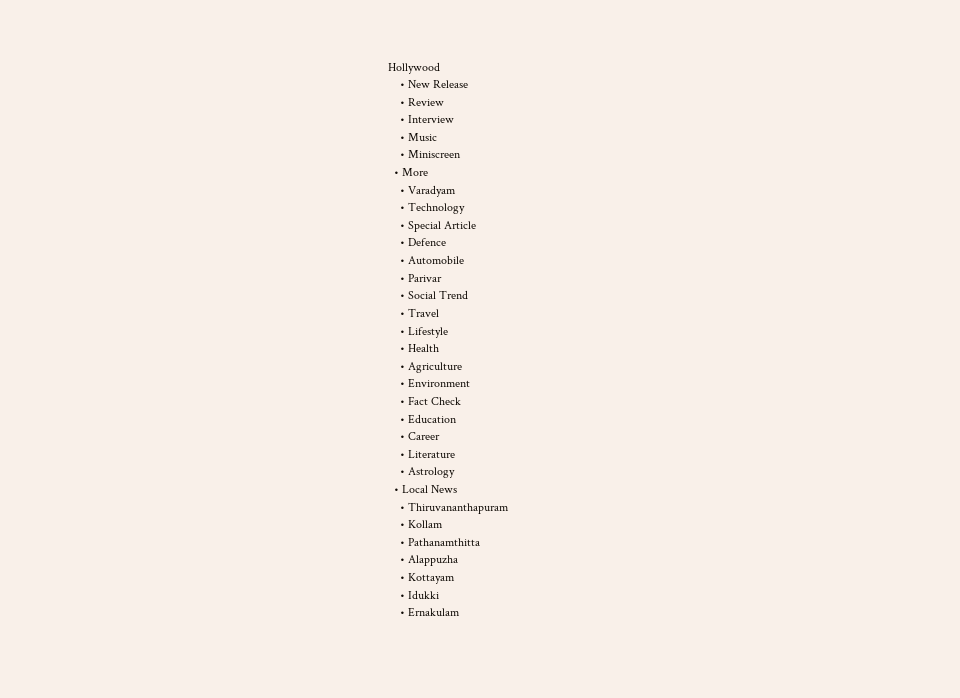Hollywood
    • New Release
    • Review
    • Interview
    • Music
    • Miniscreen
  • More
    • Varadyam
    • Technology
    • Special Article
    • Defence
    • Automobile
    • Parivar
    • Social Trend
    • Travel
    • Lifestyle
    • Health
    • Agriculture
    • Environment
    • Fact Check
    • Education
    • Career
    • Literature
    • Astrology
  • Local News
    • Thiruvananthapuram
    • Kollam
    • Pathanamthitta
    • Alappuzha
    • Kottayam
    • Idukki
    • Ernakulam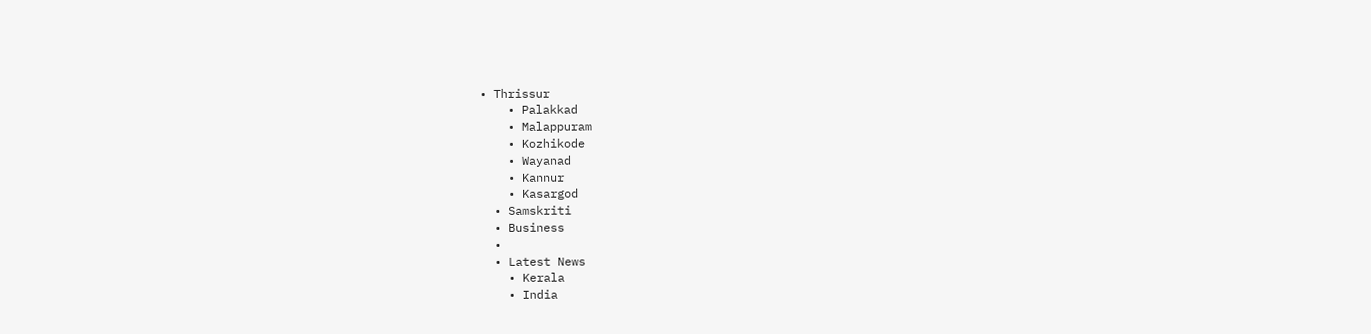• Thrissur
    • Palakkad
    • Malappuram
    • Kozhikode
    • Wayanad
    • Kannur
    • Kasargod
  • Samskriti
  • Business
  •
  • Latest News
    • Kerala
    • India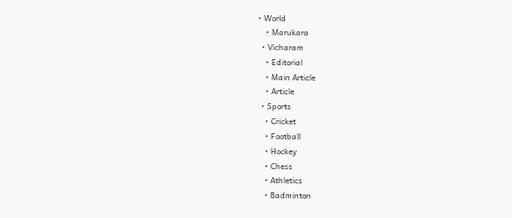• World
    • Marukara
  • Vicharam
    • Editorial
    • Main Article
    • Article
  • Sports
    • Cricket
    • Football
    • Hockey
    • Chess
    • Athletics
    • Badminton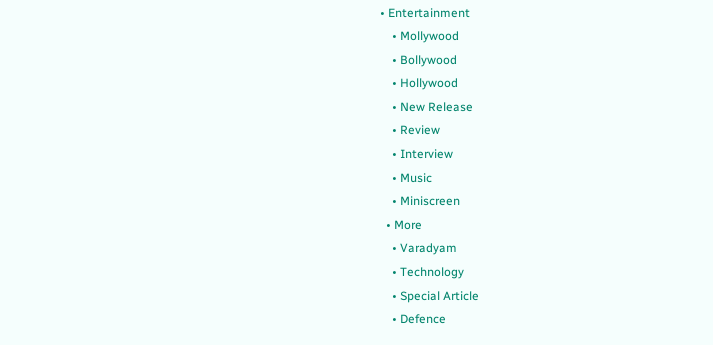• Entertainment
    • Mollywood
    • Bollywood
    • Hollywood
    • New Release
    • Review
    • Interview
    • Music
    • Miniscreen
  • More
    • Varadyam
    • Technology
    • Special Article
    • Defence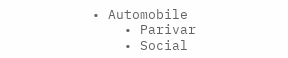• Automobile
    • Parivar
    • Social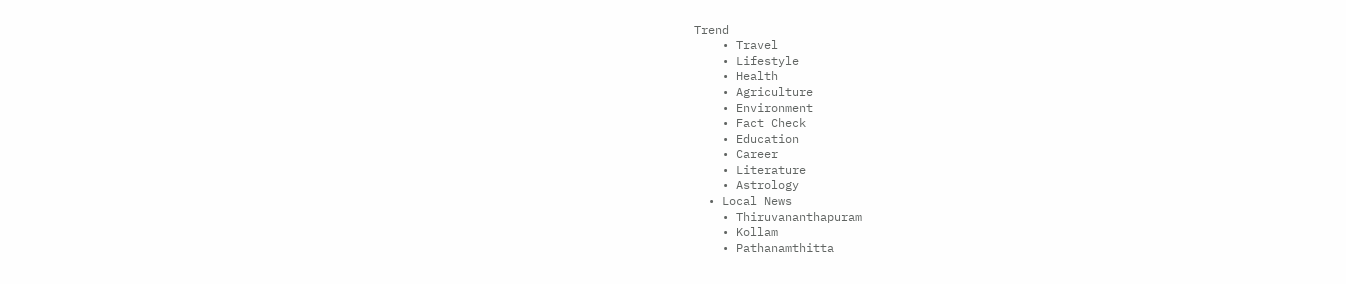Trend
    • Travel
    • Lifestyle
    • Health
    • Agriculture
    • Environment
    • Fact Check
    • Education
    • Career
    • Literature
    • Astrology
  • Local News
    • Thiruvananthapuram
    • Kollam
    • Pathanamthitta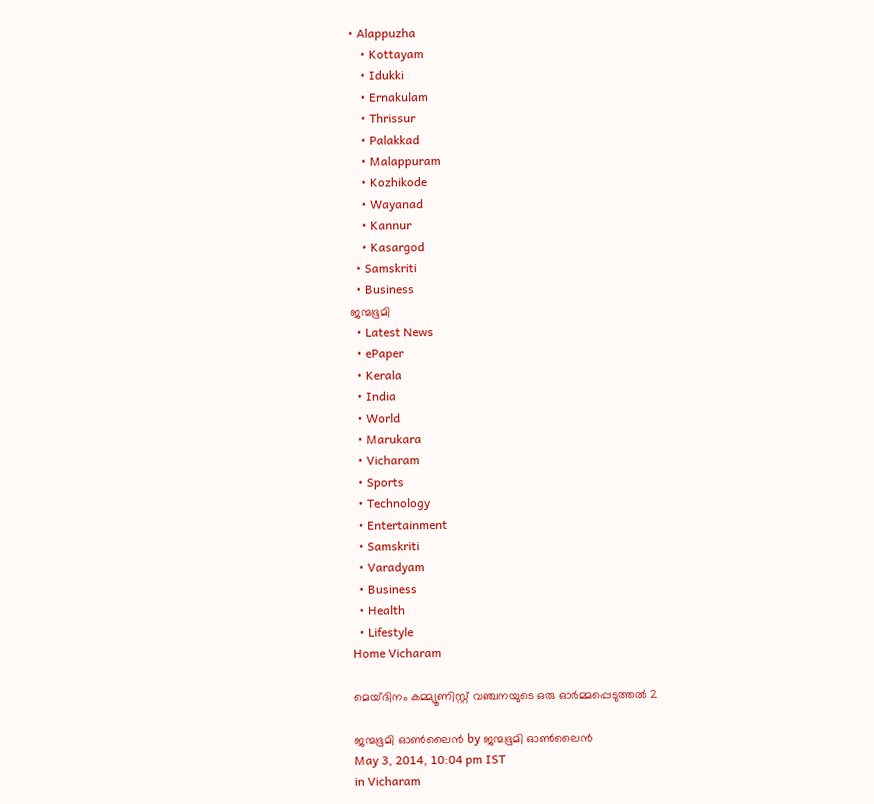• Alappuzha
    • Kottayam
    • Idukki
    • Ernakulam
    • Thrissur
    • Palakkad
    • Malappuram
    • Kozhikode
    • Wayanad
    • Kannur
    • Kasargod
  • Samskriti
  • Business
ജന്മഭൂമി
  • Latest News
  • ePaper
  • Kerala
  • India
  • World
  • Marukara
  • Vicharam
  • Sports
  • Technology
  • Entertainment
  • Samskriti
  • Varadyam
  • Business
  • Health
  • Lifestyle
Home Vicharam

മെയ്ദിനം കമ്മ്യൂണിസ്റ്റ്‌ വഞ്ചനയുടെ ഒരു ഓര്‍മ്മപ്പെടുത്തല്‍ 2

ജന്മഭൂമി ഓണ്‍ലൈന്‍ by ജന്മഭൂമി ഓണ്‍ലൈന്‍
May 3, 2014, 10:04 pm IST
in Vicharam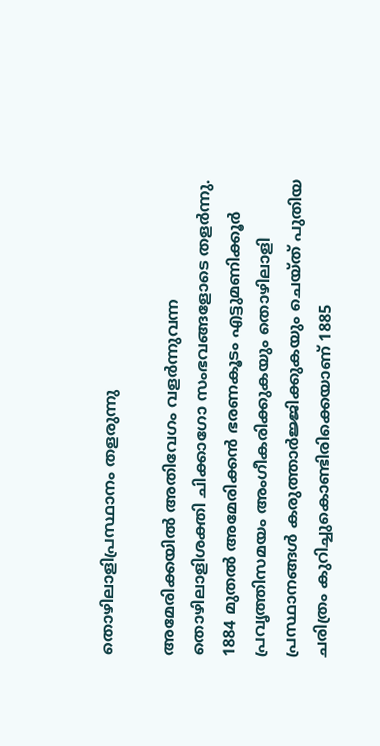തൊഴിലാളിപ്രസ്ഥാനം തളരുന്നു

അമേരിക്കയില്‍ അതിവേഗം വളര്‍ന്നുവന്ന തൊഴിലാളിശക്തി ചിക്കാഗോ സംഭവങ്ങളോടെ തളര്‍ന്നു. 1884 മുതല്‍ അമേരിക്കന്‍ ഭരണകൂടം എട്ടുമണിക്കൂര്‍ പ്രവൃത്തിസമയം അംഗീകരിക്കുകയും തൊഴിലാളി പ്രസ്ഥാനങ്ങള്‍ കരുത്താര്‍ജ്ജിക്കുകയും ചെയ്ത്‌ പുതിയ ചരിത്രം കുറിച്ചുകൊണ്ടിരിക്കെയാണ്‌ 1885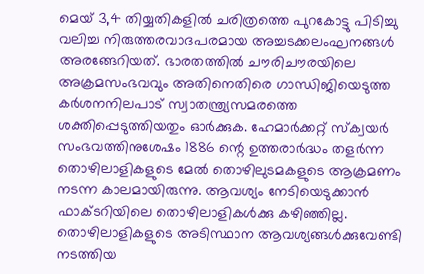മെയ്‌ 3,4 തിയ്യതികളില്‍ ചരിത്രത്തെ പുറകോട്ടു പിടിച്ചു വലിച്ച നിരുത്തരവാദപരമായ അച്ചടക്കലംഘനങ്ങള്‍ അരങ്ങേറിയത്‌. ഭാരതത്തില്‍ ചൗരിചൗരയിലെ അക്രമസംഭവവും അതിനെതിരെ ഗാന്ധിജിയെടുത്ത കര്‍ശനനിലപാട്‌ സ്വാതന്ത്ര്യസമരത്തെ ശക്തിപ്പെടുത്തിയതും ഓര്‍ക്കുക. ഹേമാര്‍ക്കറ്റ്‌ സ്ക്വയര്‍ സംഭവത്തിനുശേഷം 1886 ന്റെ ഉത്തരാര്‍ദ്ധം തളര്‍ന്ന തൊഴിലാളികളുടെ മേല്‍ തൊഴിലുടമകളുടെ ആക്രമണം നടന്ന കാലമായിരുന്നു. ആവശ്യം നേടിയെടുക്കാന്‍ ഫാക്ടറിയിലെ തൊഴിലാളികള്‍ക്കു കഴിഞ്ഞില്ല. തൊഴിലാളികളുടെ അടിസ്ഥാന ആവശ്യങ്ങള്‍ക്കുവേണ്ടി നടത്തിയ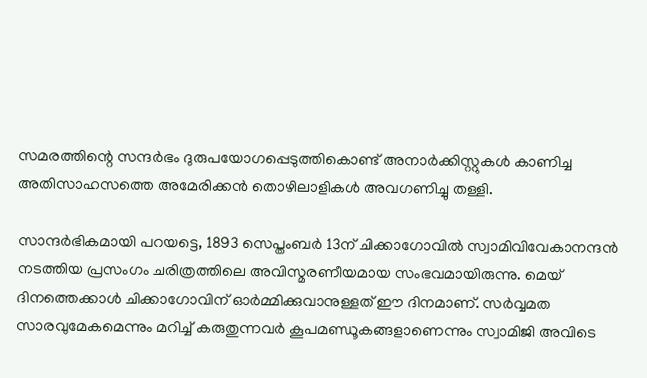സമരത്തിന്റെ സന്ദര്‍ഭം ദുരുപയോഗപ്പെടുത്തികൊണ്ട്‌ അനാര്‍ക്കിസ്റ്റുകള്‍ കാണിച്ച അതിസാഹസത്തെ അമേരിക്കന്‍ തൊഴിലാളികള്‍ അവഗണിച്ചു തള്ളി.

സാന്ദര്‍ഭികമായി പറയട്ടെ, 1893 സെപ്തംബര്‍ 13ന്‌ ചിക്കാഗോവില്‍ സ്വാമിവിവേകാനന്ദന്‍ നടത്തിയ പ്രസംഗം ചരിത്രത്തിലെ അവിസ്മരണീയമായ സംഭവമായിരുന്നു. മെയ്‌ ദിനത്തെക്കാള്‍ ചിക്കാഗോവിന്‌ ഓര്‍മ്മിക്കുവാനുള്ളത്‌ ഈ ദിനമാണ്‌. സര്‍വ്വമത സാരവുമേകമെന്നും മറിച്ച്‌ കരുതുന്നവര്‍ കൂപമണ്ഡൂകങ്ങളാണെന്നും സ്വാമിജി അവിടെ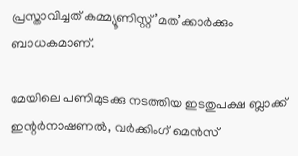പ്രസ്താവിച്ചത്‌ കമ്മ്യൂണിസ്റ്റ്‌’മത’ക്കാര്‍ക്കും ബാധകമാണ്‌.

മേയിലെ പണിമുടക്കു നടത്തിയ ഇടതുപക്ഷ ബ്ലാക്ക്‌ ഇന്റര്‍നാഷണല്‍, വര്‍ക്കിംഗ്‌ മെന്‍സ്‌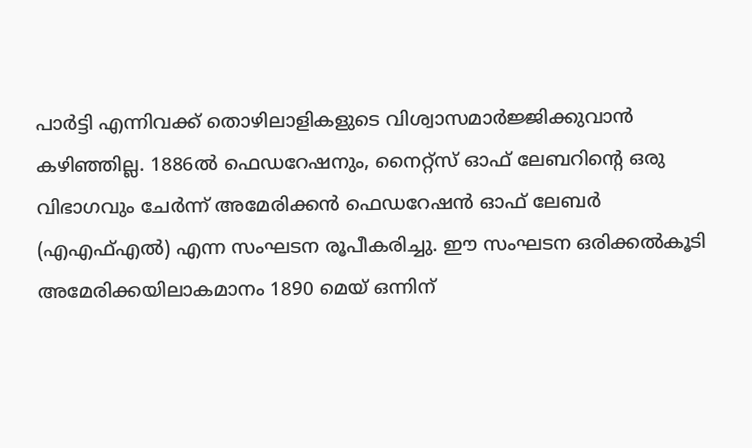പാര്‍ട്ടി എന്നിവക്ക്‌ തൊഴിലാളികളുടെ വിശ്വാസമാര്‍ജ്ജിക്കുവാന്‍ കഴിഞ്ഞില്ല. 1886ല്‍ ഫെഡറേഷനും, നൈറ്റ്സ്‌ ഓഫ്‌ ലേബറിന്റെ ഒരു വിഭാഗവും ചേര്‍ന്ന്‌ അമേരിക്കന്‍ ഫെഡറേഷന്‍ ഓഫ്‌ ലേബര്‍ (എഎഫ്‌എല്‍) എന്ന സംഘടന രൂപീകരിച്ചു. ഈ സംഘടന ഒരിക്കല്‍കൂടി അമേരിക്കയിലാകമാനം 1890 മെയ്‌ ഒന്നിന്‌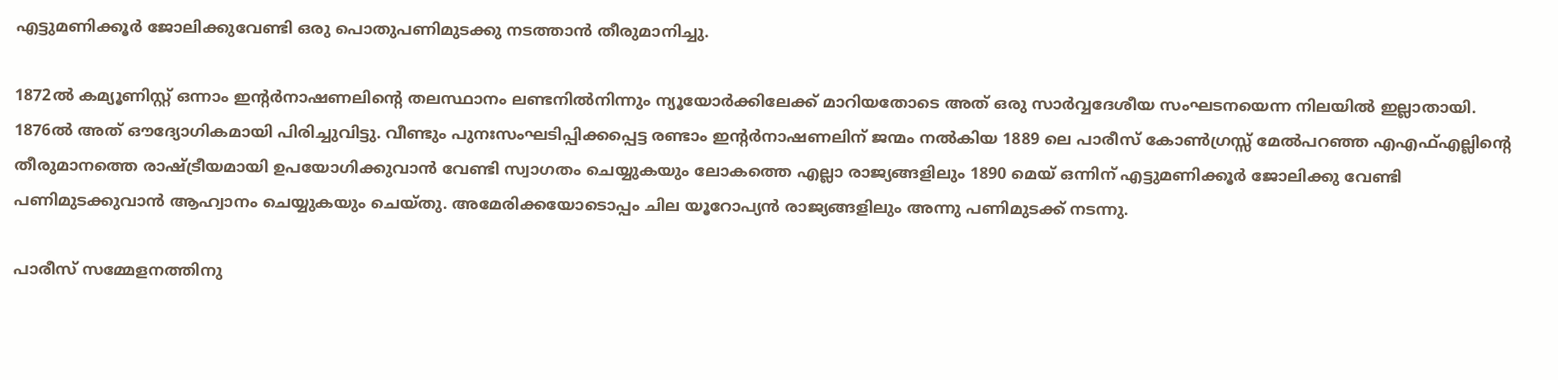എട്ടുമണിക്കൂര്‍ ജോലിക്കുവേണ്ടി ഒരു പൊതുപണിമുടക്കു നടത്താന്‍ തീരുമാനിച്ചു.

1872ല്‍ കമ്യൂണിസ്റ്റ്‌ ഒന്നാം ഇന്റര്‍നാഷണലിന്റെ തലസ്ഥാനം ലണ്ടനില്‍നിന്നും ന്യൂയോര്‍ക്കിലേക്ക്‌ മാറിയതോടെ അത്‌ ഒരു സാര്‍വ്വദേശീയ സംഘടനയെന്ന നിലയില്‍ ഇല്ലാതായി. 1876ല്‍ അത്‌ ഔദ്യോഗികമായി പിരിച്ചുവിട്ടു. വീണ്ടും പുനഃസംഘടിപ്പിക്കപ്പെട്ട രണ്ടാം ഇന്റര്‍നാഷണലിന്‌ ജന്മം നല്‍കിയ 1889 ലെ പാരീസ്‌ കോണ്‍ഗ്രസ്സ്‌ മേല്‍പറഞ്ഞ എഎഫ്‌എല്ലിന്റെ തീരുമാനത്തെ രാഷ്‌ട്രീയമായി ഉപയോഗിക്കുവാന്‍ വേണ്ടി സ്വാഗതം ചെയ്യുകയും ലോകത്തെ എല്ലാ രാജ്യങ്ങളിലും 1890 മെയ്‌ ഒന്നിന്‌ എട്ടുമണിക്കൂര്‍ ജോലിക്കു വേണ്ടി പണിമുടക്കുവാന്‍ ആഹ്വാനം ചെയ്യുകയും ചെയ്തു. അമേരിക്കയോടൊപ്പം ചില യൂറോപ്യന്‍ രാജ്യങ്ങളിലും അന്നു പണിമുടക്ക്‌ നടന്നു.

പാരീസ്‌ സമ്മേളനത്തിനു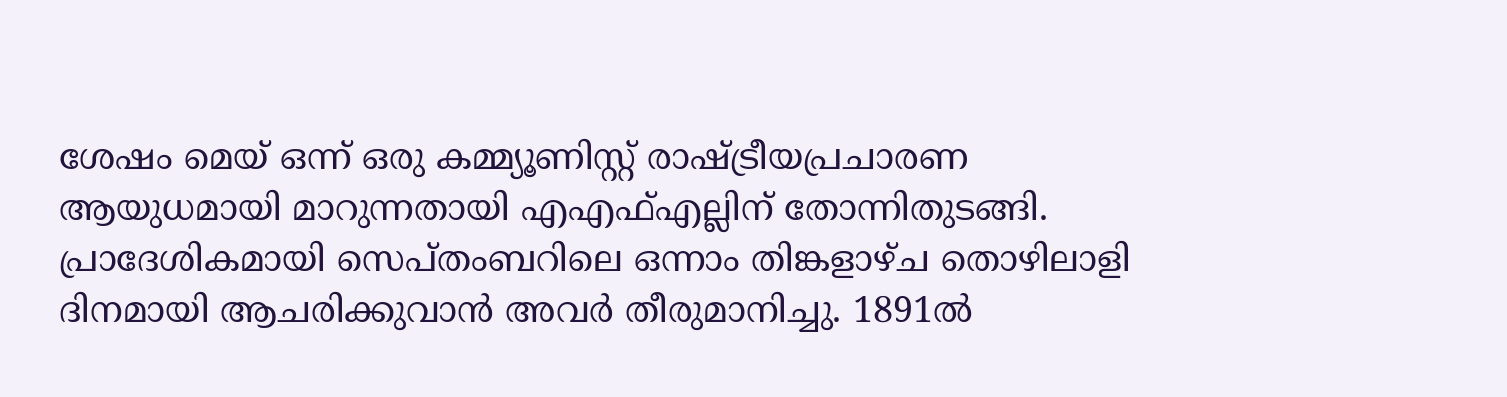ശേഷം മെയ്‌ ഒന്ന്‌ ഒരു കമ്മ്യൂണിസ്റ്റ്‌ രാഷ്‌ട്രീയപ്രചാരണ ആയുധമായി മാറുന്നതായി എഎഫ്‌എല്ലിന്‌ തോന്നിതുടങ്ങി. പ്രാദേശികമായി സെപ്തംബറിലെ ഒന്നാം തിങ്കളാഴ്ച തൊഴിലാളി ദിനമായി ആചരിക്കുവാന്‍ അവര്‍ തീരുമാനിച്ചു. 1891ല്‍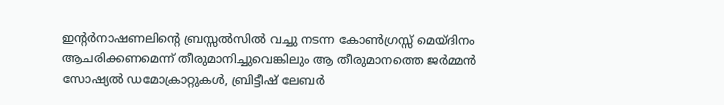ഇന്റര്‍നാഷണലിന്റെ ബ്രസ്സല്‍സില്‍ വച്ചു നടന്ന കോണ്‍ഗ്രസ്സ്‌ മെയ്ദിനം ആചരിക്കണമെന്ന്‌ തീരുമാനിച്ചുവെങ്കിലും ആ തീരുമാനത്തെ ജര്‍മ്മന്‍ സോഷ്യല്‍ ഡമോക്രാറ്റുകള്‍, ബ്രിട്ടീഷ്‌ ലേബര്‍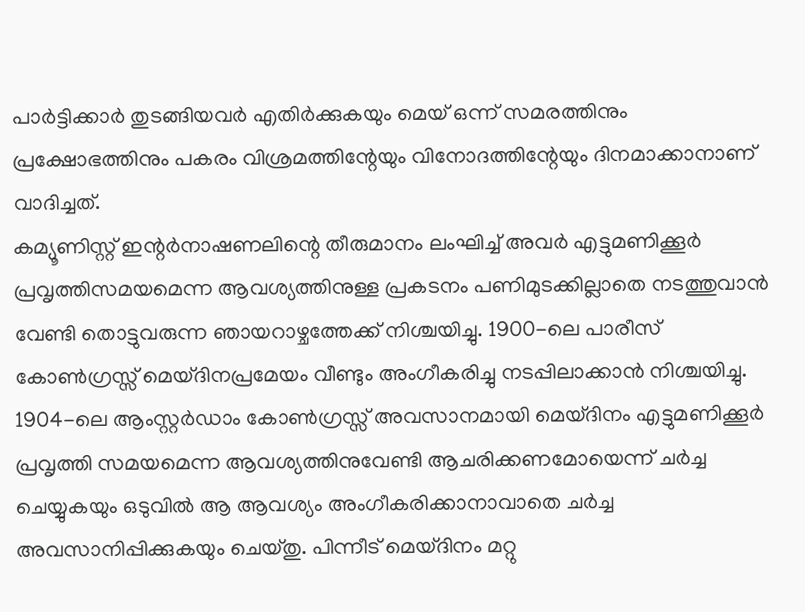പാര്‍ട്ടിക്കാര്‍ തുടങ്ങിയവര്‍ എതിര്‍ക്കുകയും മെയ്‌ ഒന്ന്‌ സമരത്തിനും പ്രക്ഷോഭത്തിനും പകരം വിശ്രമത്തിന്റേയും വിനോദത്തിന്റേയും ദിനമാക്കാനാണ്‌ വാദിച്ചത്‌.
കമ്യൂണിസ്റ്റ്‌ ഇന്റര്‍നാഷണലിന്റെ തീരുമാനം ലംഘിച്ച്‌ അവര്‍ എട്ടുമണിക്കൂര്‍ പ്രവൃത്തിസമയമെന്ന ആവശ്യത്തിനുള്ള പ്രകടനം പണിമുടക്കില്ലാതെ നടത്തുവാന്‍ വേണ്ടി തൊട്ടുവരുന്ന ഞായറാഴ്ചത്തേക്ക്‌ നിശ്ചയിച്ചു. 1900-ലെ പാരീസ്‌ കോണ്‍ഗ്രസ്സ്‌ മെയ്ദിനപ്രമേയം വീണ്ടും അംഗീകരിച്ചു നടപ്പിലാക്കാന്‍ നിശ്ചയിച്ചു. 1904-ലെ ആംസ്റ്റര്‍ഡാം കോണ്‍ഗ്രസ്സ്‌ അവസാനമായി മെയ്ദിനം എട്ടുമണിക്കൂര്‍ പ്രവൃത്തി സമയമെന്ന ആവശ്യത്തിനുവേണ്ടി ആചരിക്കണമോയെന്ന്‌ ചര്‍ച്ച ചെയ്യുകയും ഒടുവില്‍ ആ ആവശ്യം അംഗീകരിക്കാനാവാതെ ചര്‍ച്ച അവസാനിപ്പിക്കുകയും ചെയ്തു. പിന്നീട്‌ മെയ്ദിനം മറ്റു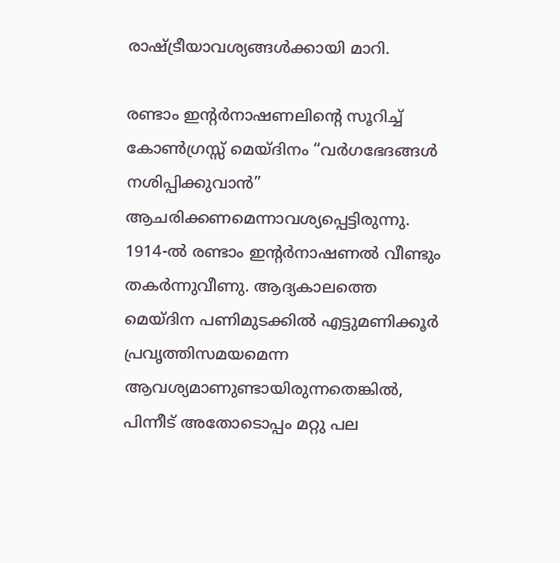രാഷ്‌ട്രീയാവശ്യങ്ങള്‍ക്കായി മാറി.

രണ്ടാം ഇന്റര്‍നാഷണലിന്റെ സൂറിച്ച്‌ കോണ്‍ഗ്രസ്സ്‌ മെയ്ദിനം “വര്‍ഗഭേദങ്ങള്‍ നശിപ്പിക്കുവാന്‍” ആചരിക്കണമെന്നാവശ്യപ്പെട്ടിരുന്നു. 1914-ല്‍ രണ്ടാം ഇന്റര്‍നാഷണല്‍ വീണ്ടും തകര്‍ന്നുവീണു. ആദ്യകാലത്തെ മെയ്ദിന പണിമുടക്കില്‍ എട്ടുമണിക്കൂര്‍ പ്രവൃത്തിസമയമെന്ന ആവശ്യമാണുണ്ടായിരുന്നതെങ്കില്‍, പിന്നീട്‌ അതോടൊപ്പം മറ്റു പല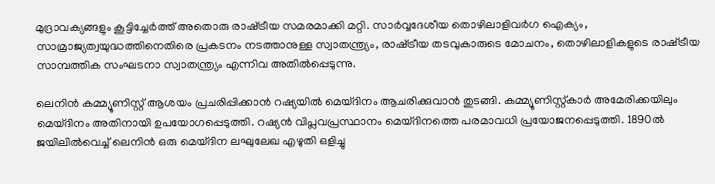മുദ്രാവക്യങ്ങളും കൂട്ടിച്ചേര്‍ത്ത്‌ അതൊരു രാഷ്‌ട്രീയ സമരമാക്കി മറ്റി. സാര്‍വ്വദേശീയ തൊഴിലാളിവര്‍ഗ ഐക്യം, സാമ്രാജ്യത്വയുദ്ധത്തിനെതിരെ പ്രകടനം നടത്താനുള്ള സ്വാതന്ത്ര്യം, രാഷ്‌ട്രീയ തടവുകാരുടെ മോചനം, തൊഴിലാളികളുടെ രാഷ്‌ട്രീയ സാമ്പത്തിക സംഘടനാ സ്വാതന്ത്ര്യം എന്നിവ അതില്‍പ്പെടുന്നു.

ലെനിന്‍ കമ്മ്യൂണിസ്റ്റ്‌ ആശയം പ്രചരിപ്പിക്കാന്‍ റഷ്യയില്‍ മെയ്ദിനം ആചരിക്കുവാന്‍ തുടങ്ങി. കമ്മ്യൂണിസ്റ്റ്കാര്‍ അമേരിക്കയിലും മെയ്ദിനം അതിനായി ഉപയോഗപ്പെടുത്തി. റഷ്യന്‍ വിപ്ലവപ്രസ്ഥാനം മെയ്ദിനത്തെ പരമാവധി പ്രയോജനപ്പെടുത്തി. 1890ല്‍ ജയിലില്‍വെച്ച്‌ ലെനിന്‍ ഒരു മെയ്ദിന ലഘുലേഖ എഴുതി ഒളിച്ചു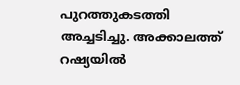പുറത്തുകടത്തി അച്ചടിച്ചു. അക്കാലത്ത്‌ റഷ്യയില്‍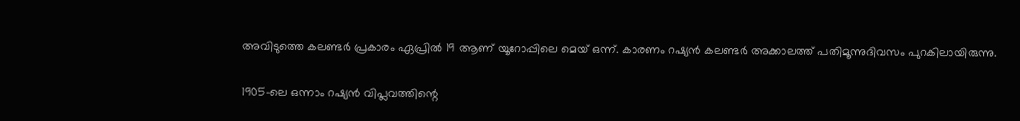അവിടുത്തെ കലണ്ടര്‍ പ്രകാരം ഏപ്രില്‍ 19 ആണ്‌ യൂറോപ്പിലെ മെയ്‌ ഒന്ന്‌. കാരണം റഷ്യന്‍ കലണ്ടര്‍ അക്കാലത്ത്‌ പതിമൂന്നുദിവസം പുറകിലായിരുന്നു.

1905-ലെ ഒന്നാം റഷ്യന്‍ വിപ്ലവത്തിന്റെ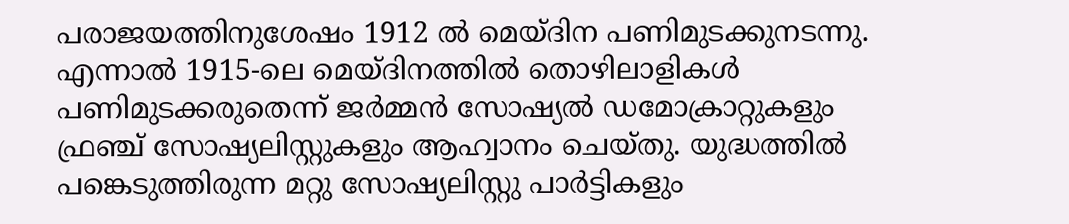പരാജയത്തിനുശേഷം 1912 ല്‍ മെയ്ദിന പണിമുടക്കുനടന്നു. എന്നാല്‍ 1915-ലെ മെയ്ദിനത്തില്‍ തൊഴിലാളികള്‍ പണിമുടക്കരുതെന്ന്‌ ജര്‍മ്മന്‍ സോഷ്യല്‍ ഡമോക്രാറ്റുകളും ഫ്രഞ്ച്‌ സോഷ്യലിസ്റ്റുകളും ആഹ്വാനം ചെയ്തു. യുദ്ധത്തില്‍ പങ്കെടുത്തിരുന്ന മറ്റു സോഷ്യലിസ്റ്റു പാര്‍ട്ടികളും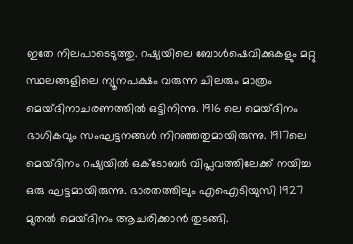ഇതേ നിലപാടെടുത്തു. റഷ്യയിലെ ബോള്‍ഷെവിക്കുകളും മറ്റു സ്ഥലങ്ങളിലെ ന്യൂനപക്ഷം വരുന്ന ചിലരും മാത്രം മെയ്ദിനാചരണത്തില്‍ ഒട്ടിനിന്നു. 1916 ലെ മെയ്ദിനം ഭാഗികവും സംഘട്ടനങ്ങള്‍ നിറഞ്ഞതുമായിരുന്നു. 1917ലെ മെയ്ദിനം റഷ്യയില്‍ ഒക്ടോബര്‍ വിപ്ലവത്തിലേക്ക്‌ നയിച്ച ഒരു ഘട്ടമായിരുന്നു. ഭാരതത്തിലും എഐടിയുസി 1927 മുതല്‍ മെയ്ദിനം ആചരിക്കാന്‍ തുടങ്ങി.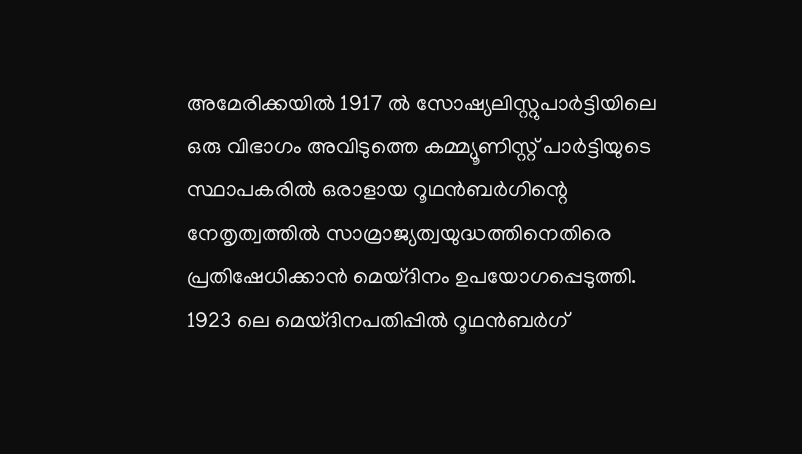അമേരിക്കയില്‍ 1917 ല്‍ സോഷ്യലിസ്റ്റുപാര്‍ട്ടിയിലെ ഒരു വിഭാഗം അവിടുത്തെ കമ്മ്യൂണിസ്റ്റ്‌ പാര്‍ട്ടിയുടെ സ്ഥാപകരില്‍ ഒരാളായ റൂഥന്‍ബര്‍ഗിന്റെ നേതൃത്വത്തില്‍ സാമ്രാജ്യത്വയുദ്ധത്തിനെതിരെ പ്രതിഷേധിക്കാന്‍ മെയ്ദിനം ഉപയോഗപ്പെടുത്തി. 1923 ലെ മെയ്ദിനപതിപ്പില്‍ റൂഥന്‍ബര്‍ഗ്‌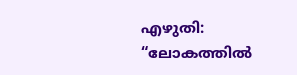എഴുതി: “ലോകത്തില്‍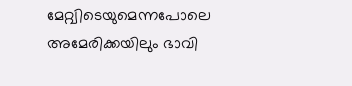മേറ്റ്വിടെയുമെന്നപോലെ അമേരിക്കയിലും ഭാവി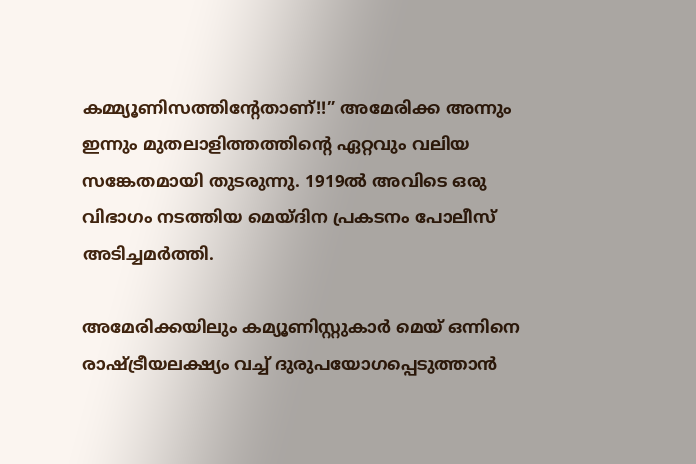കമ്മ്യൂണിസത്തിന്റേതാണ്‌!!” അമേരിക്ക അന്നും ഇന്നും മുതലാളിത്തത്തിന്റെ ഏറ്റവും വലിയ സങ്കേതമായി തുടരുന്നു. 1919ല്‍ അവിടെ ഒരു വിഭാഗം നടത്തിയ മെയ്ദിന പ്രകടനം പോലീസ്‌ അടിച്ചമര്‍ത്തി.

അമേരിക്കയിലും കമ്യൂണിസ്റ്റുകാര്‍ മെയ്‌ ഒന്നിനെ രാഷ്‌ട്രീയലക്ഷ്യം വച്ച്‌ ദുരുപയോഗപ്പെടുത്താന്‍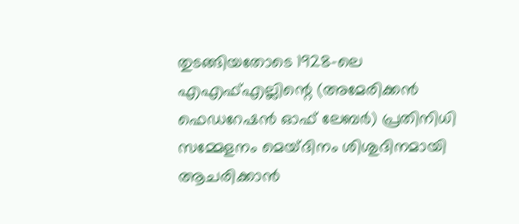തുടങ്ങിയതോടെ 1928-ലെ എഎഫ്‌എല്ലിന്റെ (അമേരിക്കന്‍ ഫെഡറേഷന്‍ ഓഫ്‌ ലേബര്‍) പ്രതിനിധി സമ്മേളനം മെയ്ദിനം ശിശുദിനമായി ആചരിക്കാന്‍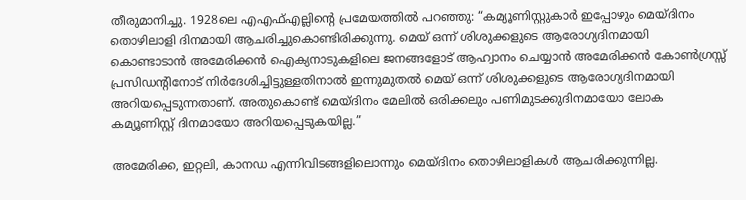തീരുമാനിച്ചു. 1928ലെ എഎഫ്‌എല്ലിന്റെ പ്രമേയത്തില്‍ പറഞ്ഞു: “കമ്യൂണിസ്റ്റുകാര്‍ ഇപ്പോഴും മെയ്ദിനം തൊഴിലാളി ദിനമായി ആചരിച്ചുകൊണ്ടിരിക്കുന്നു. മെയ്‌ ഒന്ന്‌ ശിശുക്കളുടെ ആരോഗ്യദിനമായി കൊണ്ടാടാന്‍ അമേരിക്കന്‍ ഐക്യനാടുകളിലെ ജനങ്ങളോട്‌ ആഹ്വാനം ചെയ്യാന്‍ അമേരിക്കന്‍ കോണ്‍ഗ്രസ്സ്‌ പ്രസിഡന്റിനോട്‌ നിര്‍ദേശിച്ചിട്ടുള്ളതിനാല്‍ ഇന്നുമുതല്‍ മെയ്‌ ഒന്ന്‌ ശിശുക്കളുടെ ആരോഗ്യദിനമായി അറിയപ്പെടുന്നതാണ്‌. അതുകൊണ്ട്‌ മെയ്ദിനം മേലില്‍ ഒരിക്കലും പണിമുടക്കുദിനമായോ ലോക കമ്യൂണിസ്റ്റ്‌ ദിനമായോ അറിയപ്പെടുകയില്ല.”

അമേരിക്ക, ഇറ്റലി, കാനഡ എന്നിവിടങ്ങളിലൊന്നും മെയ്ദിനം തൊഴിലാളികള്‍ ആചരിക്കുന്നില്ല.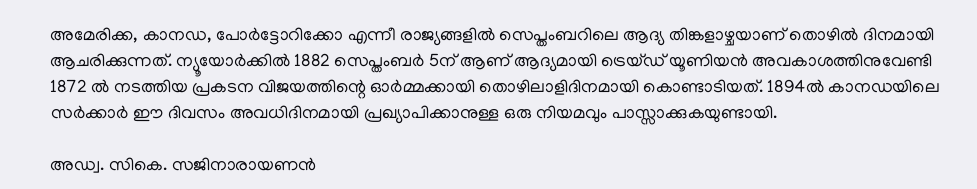അമേരിക്ക, കാനഡ, പോര്‍ട്ടോറിക്കോ എന്നീ രാജ്യങ്ങളില്‍ സെപ്തംബറിലെ ആദ്യ തിങ്കളാഴ്ചയാണ്‌ തൊഴില്‍ ദിനമായി ആചരിക്കുന്നത്‌. ന്യൂയോര്‍ക്കില്‍ 1882 സെപ്തംബര്‍ 5ന്‌ ആണ്‌ ആദ്യമായി ട്രെയ്ഡ്‌ യൂണിയന്‍ അവകാശത്തിനുവേണ്ടി 1872 ല്‍ നടത്തിയ പ്രകടന വിജയത്തിന്റെ ഓര്‍മ്മക്കായി തൊഴിലാളിദിനമായി കൊണ്ടാടിയത്‌. 1894ല്‍ കാനഡയിലെ സര്‍ക്കാര്‍ ഈ ദിവസം അവധിദിനമായി പ്രഖ്യാപിക്കാനുള്ള ഒരു നിയമവും പാസ്സാക്കുകയുണ്ടായി.

അഡ്വ. സികെ. സജിനാരായണന്‍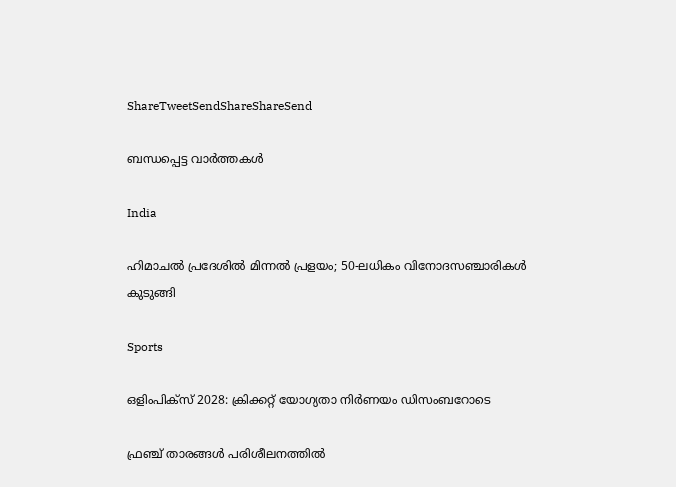ShareTweetSendShareShareSend

ബന്ധപ്പെട്ട വാര്‍ത്തകള്‍

India

ഹിമാചൽ പ്രദേശിൽ മിന്നൽ പ്രളയം; 50-ലധികം വിനോദസഞ്ചാരികൾ കുടുങ്ങി

Sports

ഒളിംപിക്‌സ് 2028: ക്രിക്കറ്റ് യോഗ്യതാ നിര്‍ണയം ഡിസംബറോടെ

ഫ്രഞ്ച് താരങ്ങള്‍ പരിശീലനത്തില്‍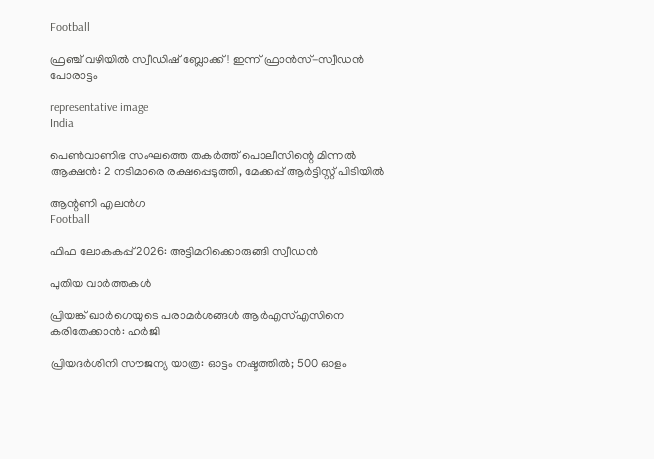Football

ഫ്രഞ്ച് വഴിയില്‍ സ്വീഡിഷ് ബ്ലോക്ക്! ഇന്ന് ഫ്രാന്‍സ്-സ്വീഡന്‍ പോരാട്ടം

representative image
India

പെൺവാണിഭ സംഘത്തെ തകർത്ത് പൊലീസിന്റെ മിന്നൽ ആക്ഷൻ: 2 നടിമാരെ രക്ഷപ്പെടുത്തി, മേക്കപ്പ് ആർട്ടിസ്റ്റ് പിടിയിൽ

ആന്റണി എലന്‍ഗ
Football

ഫിഫ ലോകകപ്പ് 2026: അട്ടിമറിക്കൊരുങ്ങി സ്വീഡന്‍

പുതിയ വാര്‍ത്തകള്‍

പ്രിയങ്ക് ഖാര്‍ഗെയുടെ പരാമര്‍ശങ്ങള്‍ ആര്‍എസ്എസിനെ കരിതേക്കാന്‍: ഹര്‍ജി

പ്രിയദർശിനി സൗജന്യ യാത്ര: ഓട്ടം നഷ്ടത്തില്‍; 500 ഓളം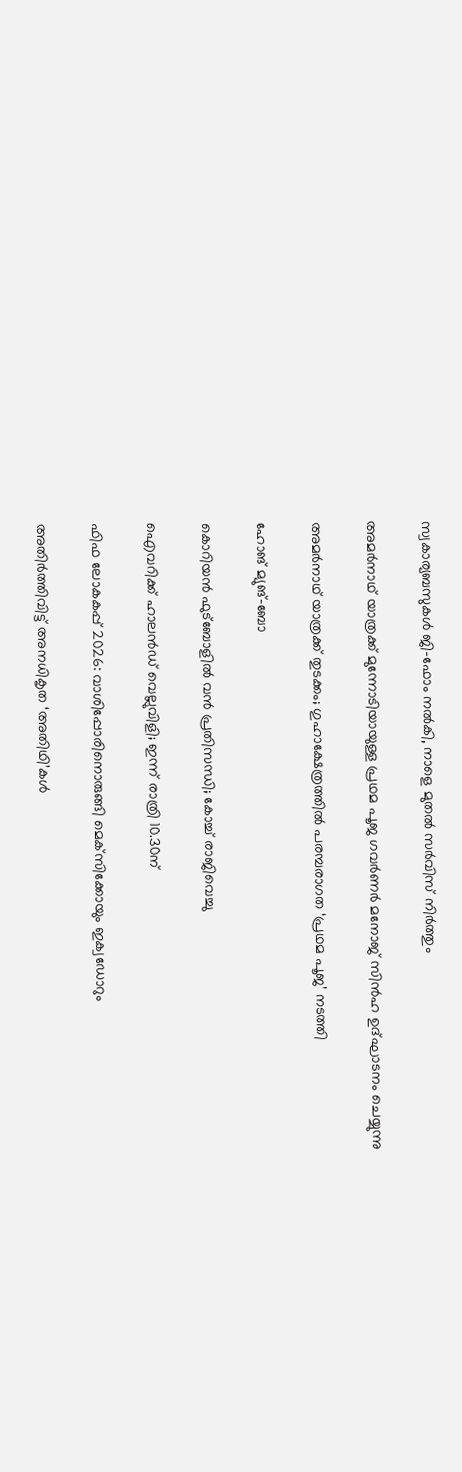സ്വകാര്യബസുകൾ ജി-ഫോം നൽകി, നാളെ മുതൽ സർവിസ് നിർത്തും

അമര്‍നാഥ് യാത്രക്ക് മുന്നോടിയായുള്ള പ്രഥമ പൂജ ഗവര്‍ണര്‍ മനോജ് സിന്‍ഹ ഉദ്ഘാടനം ചെയ്യുന്നു

അമര്‍നാഥ് യാത്രക്ക് തുടക്കം; ഗുഹാക്ഷേത്രത്തില്‍ പരമ്പരാഗത ‘പ്രഥമ പൂജ’ നടത്തി

ഹോങ് മ്യുങ്-ബോ

കൊറിയന്‍ ഫുട്‌ബോളില്‍ വന്‍ പ്രതിസന്ധി; കോച്ച് രാജിവെച്ചു

ഐവറിക്ക് ഹാലന്‍ഡ് വെല്ലുവിളി; ഇന്ന് രാത്രി 10.30ന്

ഫിഫ ലോകകപ്പ് 2026: വാശിപ്പോരിനൊരുങ്ങി മെക്‌സിക്കോയും ഇക്വഡോറും

അതിര്‍ത്തിവിട്ട് അനധികൃത ‘അതിഥി’കള്‍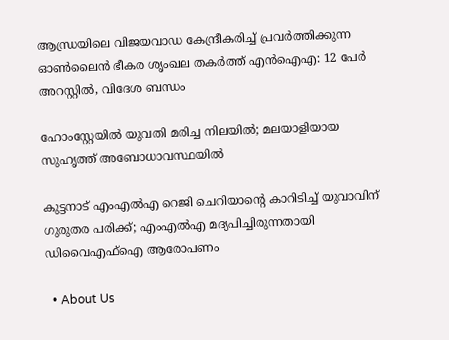ആന്ധ്രയിലെ വിജയവാഡ കേന്ദ്രീകരിച്ച് പ്രവർത്തിക്കുന്ന ഓൺലൈൻ ഭീകര ശൃംഖല തകർത്ത് എൻഐഎ: 12 പേർ അറസ്റ്റിൽ, വിദേശ ബന്ധം

ഹോംസ്റ്റേയിൽ യുവതി മരിച്ച നിലയിൽ; മലയാളിയായ സുഹൃത്ത് അബോധാവസ്ഥയിൽ

കുട്ടനാട് എംഎൽഎ റെജി ചെറിയാന്റെ കാറിടിച്ച് യുവാവിന് ഗുരുതര പരിക്ക്; എംഎൽഎ മദ്യപിച്ചിരുന്നതായി ഡിവൈഎഫ്ഐ ആരോപണം

  • About Us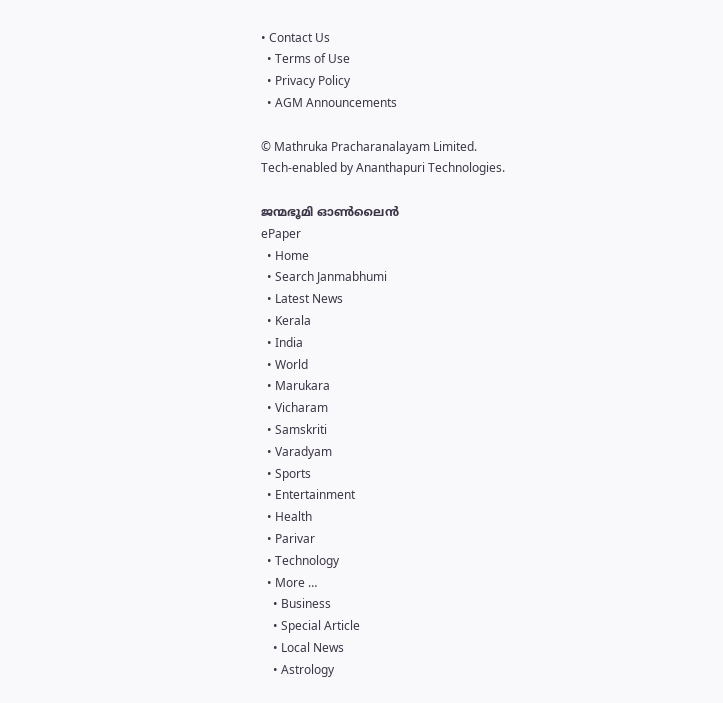• Contact Us
  • Terms of Use
  • Privacy Policy
  • AGM Announcements

© Mathruka Pracharanalayam Limited.
Tech-enabled by Ananthapuri Technologies.

ജന്മഭൂമി ഓണ്‍ലൈന്‍
ePaper
  • Home
  • Search Janmabhumi
  • Latest News
  • Kerala
  • India
  • World
  • Marukara
  • Vicharam
  • Samskriti
  • Varadyam
  • Sports
  • Entertainment
  • Health
  • Parivar
  • Technology
  • More …
    • Business
    • Special Article
    • Local News
    • Astrology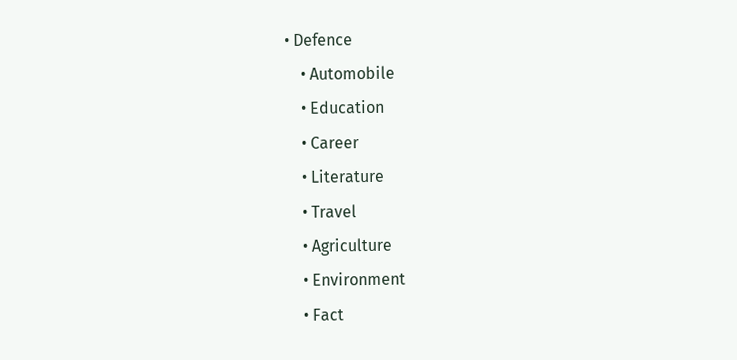• Defence
    • Automobile
    • Education
    • Career
    • Literature
    • Travel
    • Agriculture
    • Environment
    • Fact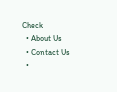Check
  • About Us
  • Contact Us
  •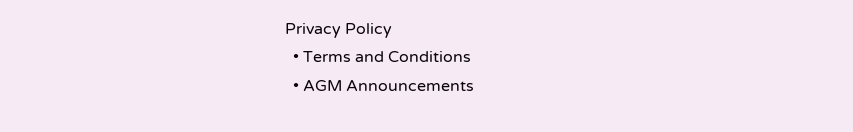Privacy Policy
  • Terms and Conditions
  • AGM Announcements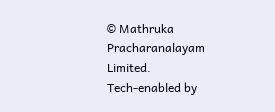© Mathruka Pracharanalayam Limited.
Tech-enabled by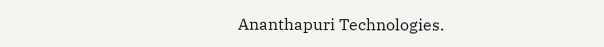Ananthapuri Technologies.